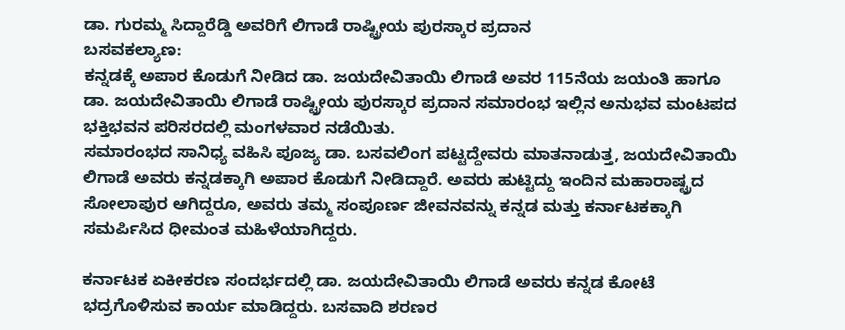ಡಾ. ಗುರಮ್ಮ ಸಿದ್ದಾರೆಡ್ಡಿ ಅವರಿಗೆ ಲಿಗಾಡೆ ರಾಷ್ಟ್ರೀಯ ಪುರಸ್ಕಾರ ಪ್ರದಾನ
ಬಸವಕಲ್ಯಾಣ:
ಕನ್ನಡಕ್ಕೆ ಅಪಾರ ಕೊಡುಗೆ ನೀಡಿದ ಡಾ. ಜಯದೇವಿತಾಯಿ ಲಿಗಾಡೆ ಅವರ 115ನೆಯ ಜಯಂತಿ ಹಾಗೂ ಡಾ. ಜಯದೇವಿತಾಯಿ ಲಿಗಾಡೆ ರಾಷ್ಟ್ರೀಯ ಪುರಸ್ಕಾರ ಪ್ರದಾನ ಸಮಾರಂಭ ಇಲ್ಲಿನ ಅನುಭವ ಮಂಟಪದ ಭಕ್ತಿಭವನ ಪರಿಸರದಲ್ಲಿ ಮಂಗಳವಾರ ನಡೆಯಿತು.
ಸಮಾರಂಭದ ಸಾನಿಧ್ಯ ವಹಿಸಿ ಪೂಜ್ಯ ಡಾ. ಬಸವಲಿಂಗ ಪಟ್ಟದ್ದೇವರು ಮಾತನಾಡುತ್ತ, ಜಯದೇವಿತಾಯಿ ಲಿಗಾಡೆ ಅವರು ಕನ್ನಡಕ್ಕಾಗಿ ಅಪಾರ ಕೊಡುಗೆ ನೀಡಿದ್ದಾರೆ. ಅವರು ಹುಟ್ಟಿದ್ದು ಇಂದಿನ ಮಹಾರಾಷ್ಟ್ರದ ಸೋಲಾಪುರ ಆಗಿದ್ದರೂ, ಅವರು ತಮ್ಮ ಸಂಪೂರ್ಣ ಜೀವನವನ್ನು ಕನ್ನಡ ಮತ್ತು ಕರ್ನಾಟಕಕ್ಕಾಗಿ ಸಮರ್ಪಿಸಿದ ಧೀಮಂತ ಮಹಿಳೆಯಾಗಿದ್ದರು.

ಕರ್ನಾಟಕ ಏಕೀಕರಣ ಸಂದರ್ಭದಲ್ಲಿ ಡಾ. ಜಯದೇವಿತಾಯಿ ಲಿಗಾಡೆ ಅವರು ಕನ್ನಡ ಕೋಟೆ ಭದ್ರಗೊಳಿಸುವ ಕಾರ್ಯ ಮಾಡಿದ್ದರು. ಬಸವಾದಿ ಶರಣರ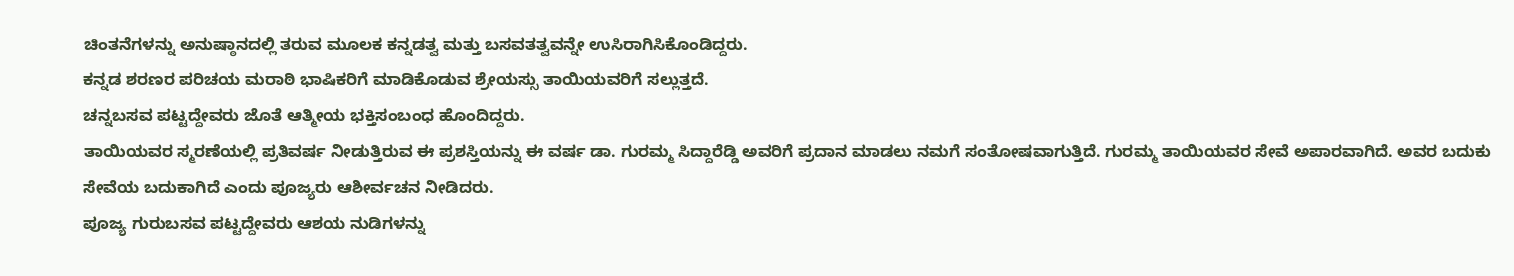ಚಿಂತನೆಗಳನ್ನು ಅನುಷ್ಠಾನದಲ್ಲಿ ತರುವ ಮೂಲಕ ಕನ್ನಡತ್ವ ಮತ್ತು ಬಸವತತ್ವವನ್ನೇ ಉಸಿರಾಗಿಸಿಕೊಂಡಿದ್ದರು.
ಕನ್ನಡ ಶರಣರ ಪರಿಚಯ ಮರಾಠಿ ಭಾಷಿಕರಿಗೆ ಮಾಡಿಕೊಡುವ ಶ್ರೇಯಸ್ಸು ತಾಯಿಯವರಿಗೆ ಸಲ್ಲುತ್ತದೆ.
ಚನ್ನಬಸವ ಪಟ್ಟದ್ದೇವರು ಜೊತೆ ಆತ್ಮೀಯ ಭಕ್ತಿಸಂಬಂಧ ಹೊಂದಿದ್ದರು.
ತಾಯಿಯವರ ಸ್ಮರಣೆಯಲ್ಲಿ ಪ್ರತಿವರ್ಷ ನೀಡುತ್ತಿರುವ ಈ ಪ್ರಶಸ್ತಿಯನ್ನು ಈ ವರ್ಷ ಡಾ. ಗುರಮ್ಮ ಸಿದ್ದಾರೆಡ್ಡಿ ಅವರಿಗೆ ಪ್ರದಾನ ಮಾಡಲು ನಮಗೆ ಸಂತೋಷವಾಗುತ್ತಿದೆ. ಗುರಮ್ಮ ತಾಯಿಯವರ ಸೇವೆ ಅಪಾರವಾಗಿದೆ. ಅವರ ಬದುಕು ಸೇವೆಯ ಬದುಕಾಗಿದೆ ಎಂದು ಪೂಜ್ಯರು ಆಶೀರ್ವಚನ ನೀಡಿದರು.
ಪೂಜ್ಯ ಗುರುಬಸವ ಪಟ್ಟದ್ದೇವರು ಆಶಯ ನುಡಿಗಳನ್ನು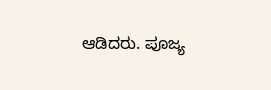ಆಡಿದರು. ಪೂಜ್ಯ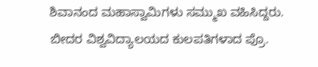ಶಿವಾನಂದ ಮಹಾಸ್ವಾಮಿಗಳು ಸಮ್ಮುಖ ವಹಿಸಿದ್ದರು.
ಬೀದರ ವಿಶ್ವವಿದ್ಯಾಲಯದ ಕುಲಪತಿಗಳಾದ ಪ್ರೊ.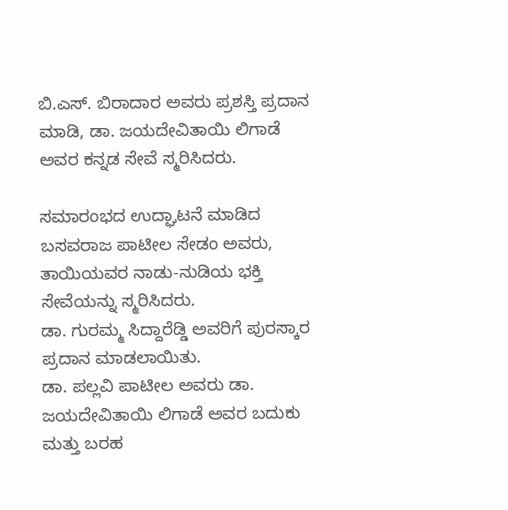ಬಿ.ಎಸ್. ಬಿರಾದಾರ ಅವರು ಪ್ರಶಸ್ತಿ ಪ್ರದಾನ ಮಾಡಿ, ಡಾ. ಜಯದೇವಿತಾಯಿ ಲಿಗಾಡೆ ಅವರ ಕನ್ನಡ ಸೇವೆ ಸ್ಮರಿಸಿದರು.

ಸಮಾರಂಭದ ಉದ್ಘಾಟನೆ ಮಾಡಿದ ಬಸವರಾಜ ಪಾಟೀಲ ಸೇಡಂ ಅವರು, ತಾಯಿಯವರ ನಾಡು-ನುಡಿಯ ಭಕ್ತಿ ಸೇವೆಯನ್ನು ಸ್ಮರಿಸಿದರು.
ಡಾ. ಗುರಮ್ಮ ಸಿದ್ದಾರೆಡ್ಡಿ ಅವರಿಗೆ ಪುರಸ್ಕಾರ ಪ್ರದಾನ ಮಾಡಲಾಯಿತು.
ಡಾ. ಪಲ್ಲವಿ ಪಾಟೀಲ ಅವರು ಡಾ. ಜಯದೇವಿತಾಯಿ ಲಿಗಾಡೆ ಅವರ ಬದುಕು ಮತ್ತು ಬರಹ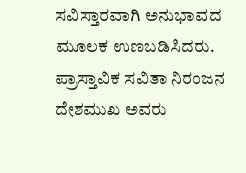ಸವಿಸ್ತಾರವಾಗಿ ಅನುಭಾವದ ಮೂಲಕ ಉಣಬಡಿಸಿದರು.
ಪ್ರಾಸ್ತಾವಿಕ ಸವಿತಾ ನಿರಂಜನ ದೇಶಮುಖ ಅವರು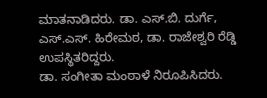ಮಾತನಾಡಿದರು. ಡಾ. ಎಸ್.ಬಿ. ದುರ್ಗೆ, ಎಸ್.ಎಸ್. ಹಿರೇಮಠ, ಡಾ. ರಾಜೇಶ್ವರಿ ರೆಡ್ಡಿ ಉಪಸ್ಥಿತರಿದ್ದರು.
ಡಾ. ಸಂಗೀತಾ ಮಂಠಾಳೆ ನಿರೂಪಿಸಿದರು.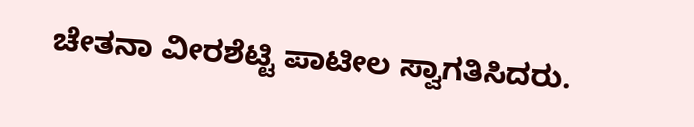ಚೇತನಾ ವೀರಶೆಟ್ಟಿ ಪಾಟೀಲ ಸ್ವಾಗತಿಸಿದರು.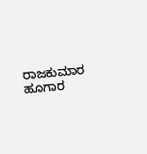ರಾಜಕುಮಾರ ಹೂಗಾರ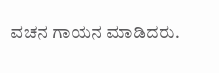ವಚನ ಗಾಯನ ಮಾಡಿದರು.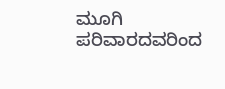ಮೂಗಿ ಪರಿವಾರದವರಿಂದ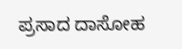ಪ್ರಸಾದ ದಾಸೋಹ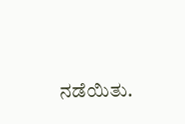ನಡೆಯಿತು.